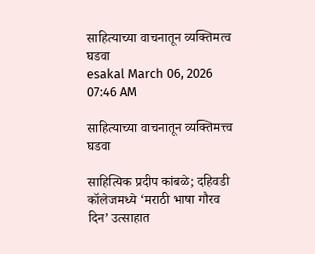साहित्याच्या वाचनातून व्यक्तिमत्व घडवा
esakal March 06, 2026 07:46 AM

साहित्याच्या वाचनातून व्यक्तिमत्त्व घडवा

साहित्यिक प्रदीप कांबळे; दहिवडी कॉलेजमध्ये ‘मराठी भाषा गौरव दिन’ उत्साहात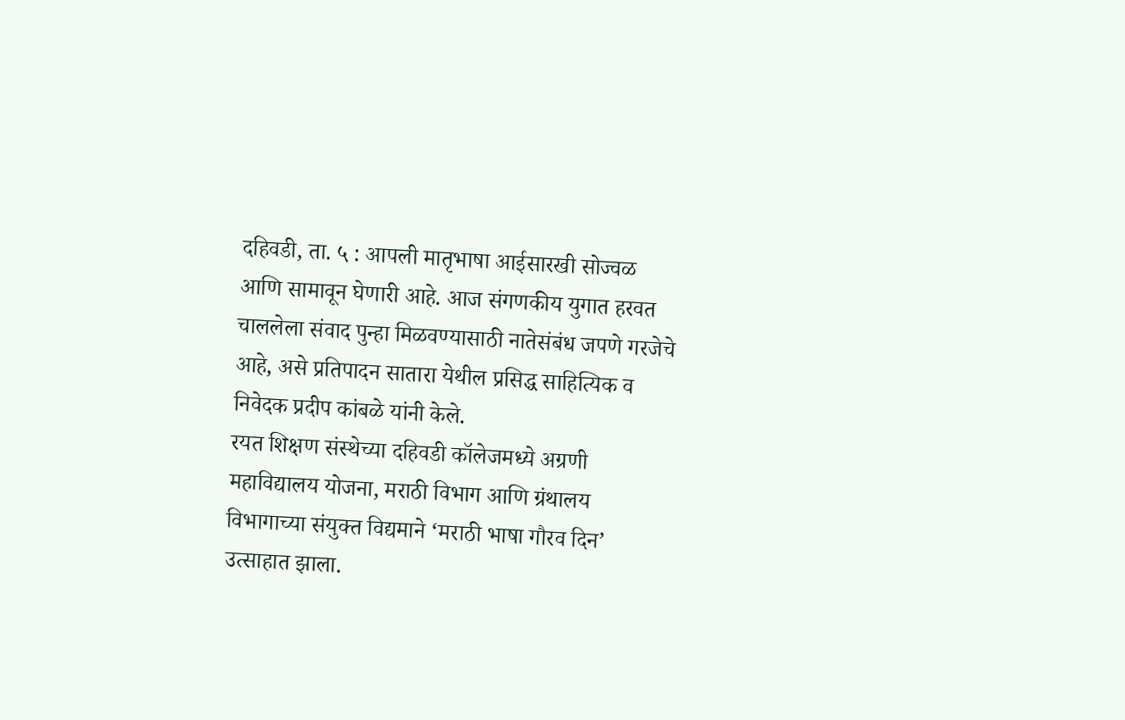दहिवडी, ता. ५ : आपली मातृभाषा आईसारखी सोज्वळ आणि सामावून घेणारी आहे. आज संगणकीय युगात हरवत चाललेला संवाद पुन्हा मिळवण्यासाठी नातेसंबंध जपणे गरजेचे आहे, असे प्रतिपादन सातारा येथील प्रसिद्ध साहित्यिक व निवेदक प्रदीप कांबळे यांनी केले.
रयत शिक्षण संस्थेच्या दहिवडी कॉलेजमध्ये अग्रणी महाविद्यालय योजना, मराठी विभाग आणि ग्रंथालय विभागाच्या संयुक्त विद्यमाने ‘मराठी भाषा गौरव दिन’ उत्साहात झाला.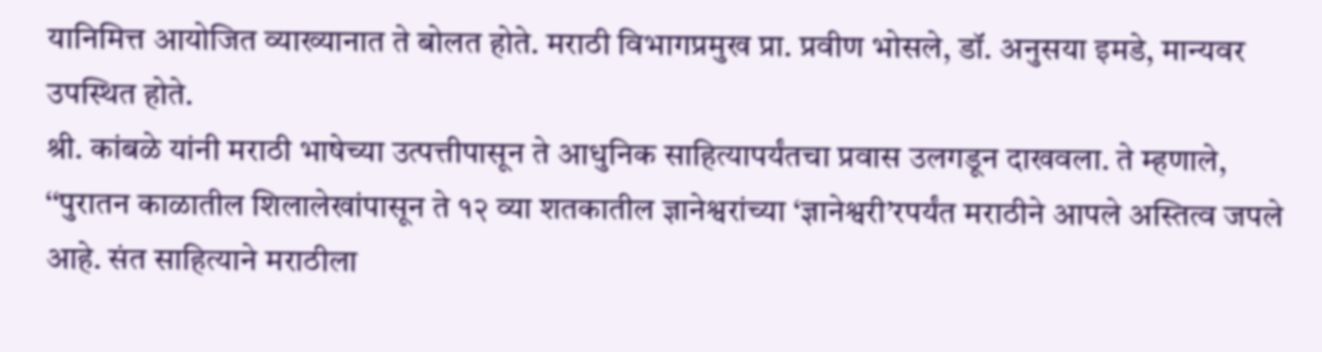यानिमित्त आयोजित व्याख्यानात ते बोलत होते. मराठी विभागप्रमुख प्रा. प्रवीण भोसले, डॉ. अनुसया इमडे, मान्यवर उपस्थित होते.
श्री. कांबळे यांनी मराठी भाषेच्या उत्पत्तीपासून ते आधुनिक साहित्यापर्यंतचा प्रवास उलगडून दाखवला. ते म्हणाले, ‘‘पुरातन काळातील शिलालेखांपासून ते १२ व्या शतकातील ज्ञानेश्वरांच्या ‘ज्ञानेश्वरी’रपर्यंत मराठीने आपले अस्तित्व जपले आहे. संत साहित्याने मराठीला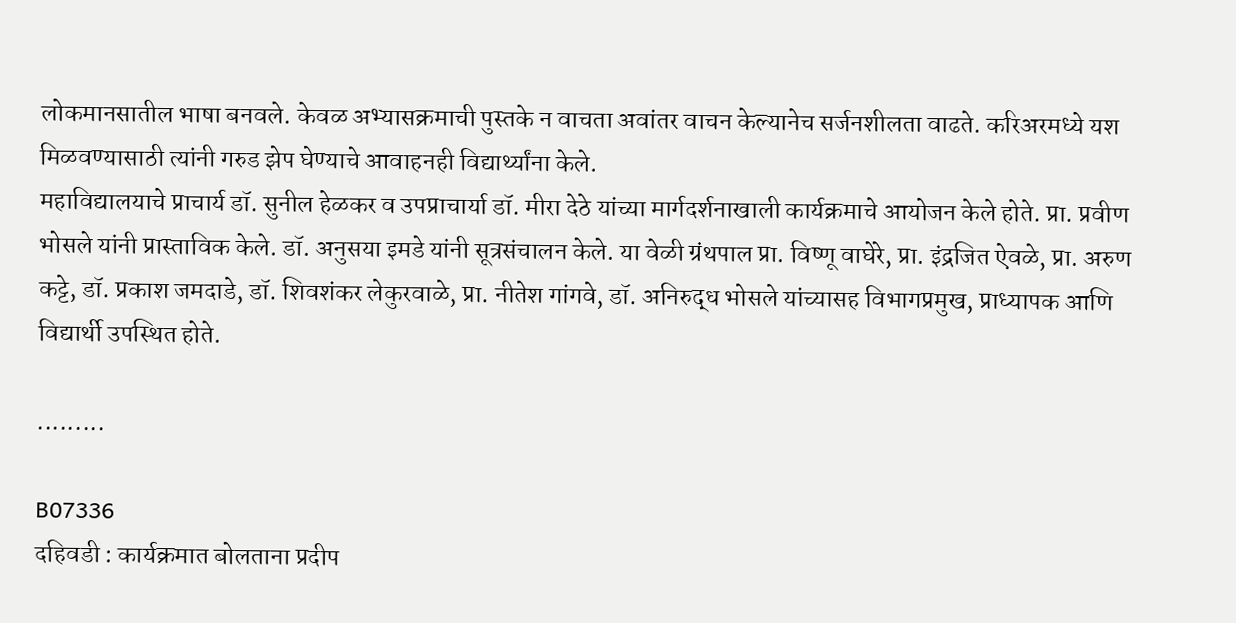लोकमानसातील भाषा बनवले. केवळ अभ्यासक्रमाची पुस्तके न वाचता अवांतर वाचन केल्यानेच सर्जनशीलता वाढते. करिअरमध्ये यश मिळवण्यासाठी त्यांनी गरुड झेप घेण्याचे आवाहनही विद्यार्थ्यांना केले.
महाविद्यालयाचे प्राचार्य डॉ. सुनील हेळकर व उपप्राचार्या डॉ. मीरा देठे यांच्या मार्गदर्शनाखाली कार्यक्रमाचे आयोजन केले होते. प्रा. प्रवीण भोसले यांनी प्रास्ताविक केले. डॉ. अनुसया इमडे यांनी सूत्रसंचालन केले. या वेळी ग्रंथपाल प्रा. विष्णू वाघेरे, प्रा. इंद्रजित ऐवळे, प्रा. अरुण कट्टे, डॉ. प्रकाश जमदाडे, डॉ. शिवशंकर लेकुरवाळे, प्रा. नीतेश गांगवे, डॉ. अनिरुद्ध भोसले यांच्यासह विभागप्रमुख, प्राध्यापक आणि विद्यार्थी उपस्थित होते.

.........

B07336
दहिवडी : कार्यक्रमात बोलताना प्रदीप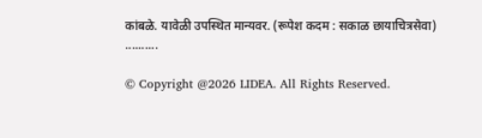कांबळे. यावेळी उपस्थित मान्यवर. (रूपेश कदम : सकाळ छायाचित्रसेवा)
..........

© Copyright @2026 LIDEA. All Rights Reserved.